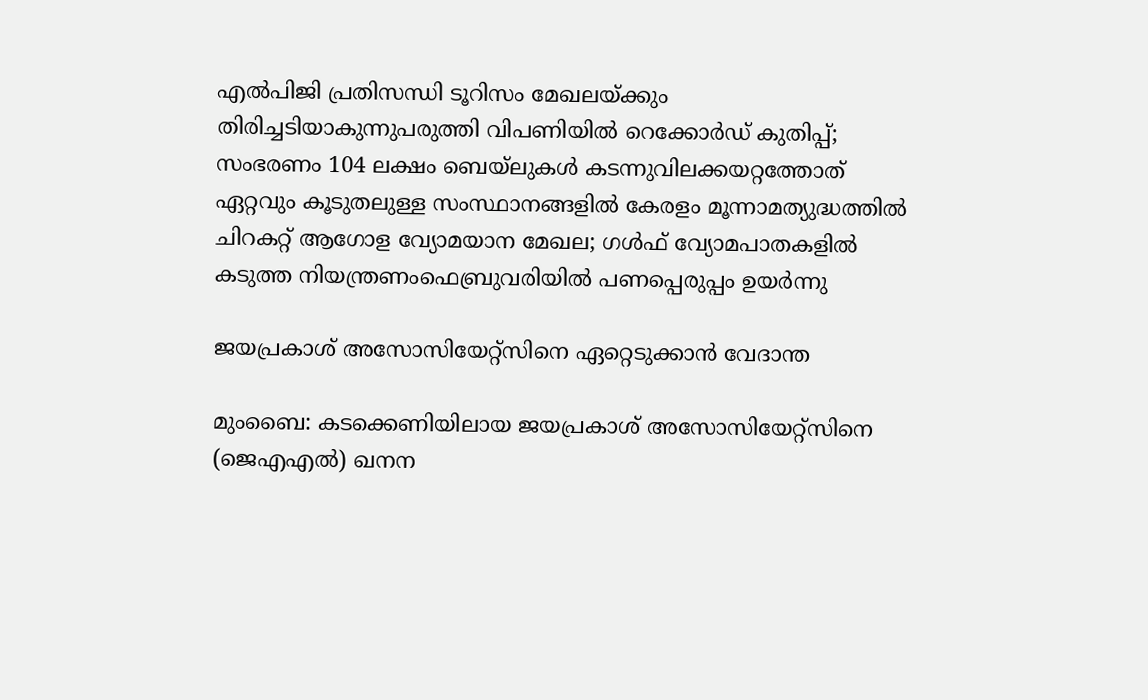എല്‍പിജി പ്രതിസന്ധി ടൂറിസം മേഖലയ്ക്കും തിരിച്ചടിയാകുന്നുപരുത്തി വിപണിയില്‍ റെക്കോര്‍ഡ് കുതിപ്പ്; സംഭരണം 104 ലക്ഷം ബെയ്‌ലുകള്‍ കടന്നുവിലക്കയറ്റത്തോത് ഏറ്റവും കൂടുതലുള്ള സംസ്ഥാനങ്ങളിൽ കേരളം മൂന്നാമത്യുദ്ധത്തില്‍ ചിറകറ്റ് ആഗോള വ്യോമയാന മേഖല; ഗള്‍ഫ് വ്യോമപാതകളില്‍ കടുത്ത നിയന്ത്രണംഫെബ്രുവരിയിൽ പണപ്പെരുപ്പം ഉയർന്നു

ജയപ്രകാശ് അസോസിയേറ്റ്‌സിനെ ഏറ്റെടുക്കാന്‍ വേദാന്ത

മുംബൈ: കടക്കെണിയിലായ ജയപ്രകാശ് അസോസിയേറ്റ്സിനെ (ജെഎഎല്‍) ഖനന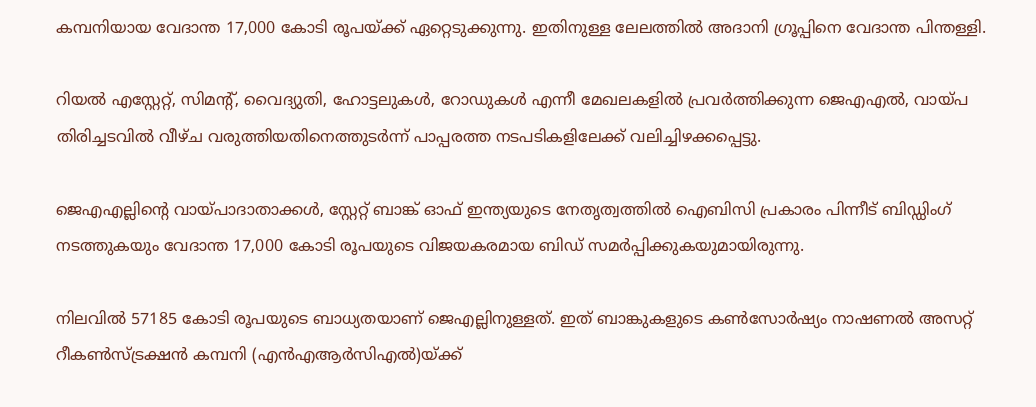കമ്പനിയായ വേദാന്ത 17,000 കോടി രൂപയ്ക്ക് ഏറ്റെടുക്കുന്നു. ഇതിനുള്ള ലേലത്തില്‍ അദാനി ഗ്രൂപ്പിനെ വേദാന്ത പിന്തള്ളി.

റിയല്‍ എസ്റ്റേറ്റ്, സിമന്റ്, വൈദ്യുതി, ഹോട്ടലുകള്‍, റോഡുകള്‍ എന്നീ മേഖലകളില്‍ പ്രവര്‍ത്തിക്കുന്ന ജെഎഎല്‍, വായ്പ തിരിച്ചടവില്‍ വീഴ്ച വരുത്തിയതിനെത്തുടര്‍ന്ന് പാപ്പരത്ത നടപടികളിലേക്ക് വലിച്ചിഴക്കപ്പെട്ടു.

ജെഎഎല്ലിന്റെ വായ്പാദാതാക്കള്‍, സ്റ്റേറ്റ് ബാങ്ക് ഓഫ് ഇന്ത്യയുടെ നേതൃത്വത്തില്‍ ഐബിസി പ്രകാരം പിന്നീട് ബിഡ്ഡിംഗ് നടത്തുകയും വേദാന്ത 17,000 കോടി രൂപയുടെ വിജയകരമായ ബിഡ് സമര്‍പ്പിക്കുകയുമായിരുന്നു.

നിലവില്‍ 57185 കോടി രൂപയുടെ ബാധ്യതയാണ് ജെഎല്ലിനുള്ളത്. ഇത് ബാങ്കുകളുടെ കണ്‍സോര്‍ഷ്യം നാഷണല്‍ അസറ്റ് റീകണ്‍സ്ട്രക്ഷന്‍ കമ്പനി (എന്‍എആര്‍സിഎല്‍)യ്ക്ക്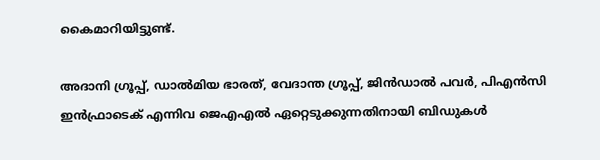കൈമാറിയിട്ടുണ്ട്.

അദാനി ഗ്രൂപ്പ്, ഡാല്‍മിയ ഭാരത്, വേദാന്ത ഗ്രൂപ്പ്, ജിന്‍ഡാല്‍ പവര്‍, പിഎന്‍സി ഇന്‍ഫ്രാടെക് എന്നിവ ജെഎഎല്‍ ഏറ്റെടുക്കുന്നതിനായി ബിഡുകള്‍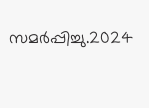സമര്‍പ്പിച്ചു.2024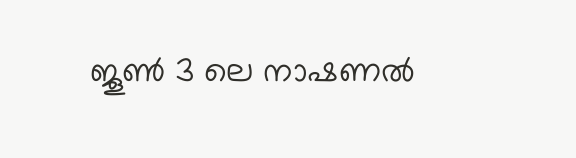ജൂണ്‍ 3 ലെ നാഷണല്‍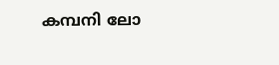കമ്പനി ലോ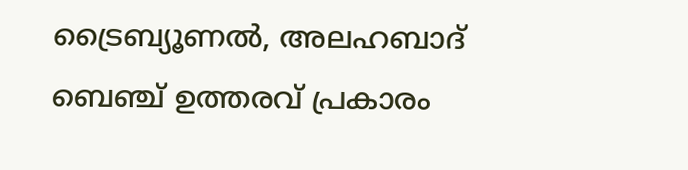ട്രൈബ്യൂണല്‍, അലഹബാദ് ബെഞ്ച് ഉത്തരവ് പ്രകാരം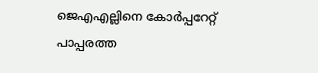ജെഎഎല്ലിനെ കോര്‍പ്പറേറ്റ് പാപ്പരത്ത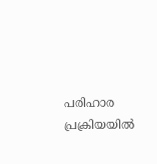പരിഹാര പ്രക്രിയയില്‍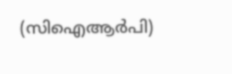(സിഐആര്‍പി)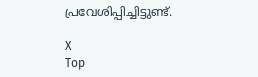പ്രവേശിപ്പിച്ചിട്ടുണ്ട്.

X
Top